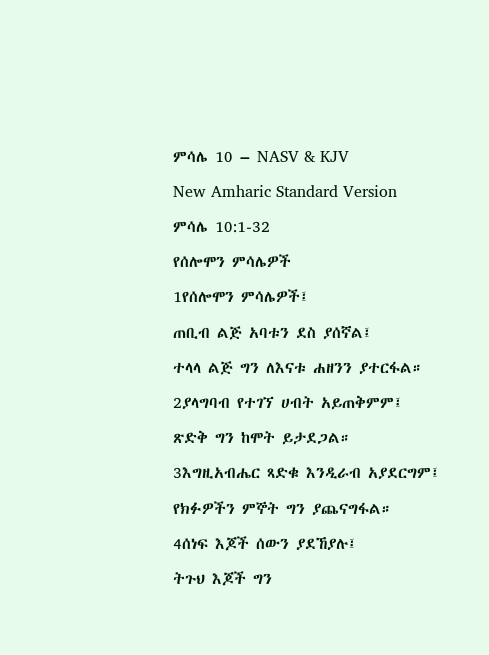ምሳሌ 10 – NASV & KJV

New Amharic Standard Version

ምሳሌ 10:1-32

የሰሎሞን ምሳሌዎች

1የሰሎሞን ምሳሌዎች፤

ጠቢብ ልጅ አባቱን ደስ ያሰኛል፤

ተላላ ልጅ ግን ለእናቱ ሐዘንን ያተርፋል።

2ያላግባብ የተገኘ ሀብት አይጠቅምም፤

ጽድቅ ግን ከሞት ይታደጋል።

3እግዚአብሔር ጻድቁ እንዲራብ አያደርግም፤

የክፉዎችን ምኞት ግን ያጨናግፋል።

4ሰነፍ እጆች ሰውን ያደኸያሉ፤

ትጉህ እጆች ግን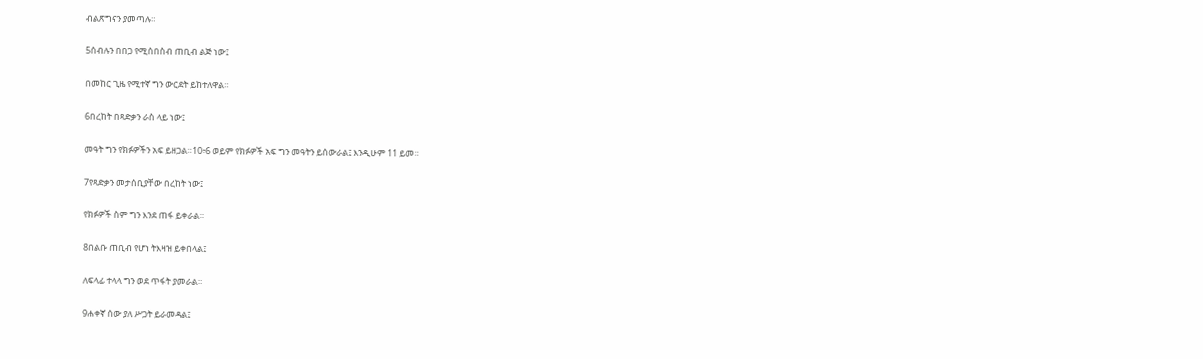ብልጽግናን ያመጣሉ።

5ሰብሉን በበጋ የሚሰበስብ ጠቢብ ልጅ ነው፤

በመከር ጊዜ የሚተኛ ግን ውርደት ይከተለዋል።

6በረከት በጻድቃን ራስ ላይ ነው፤

መዓት ግን የክፉዎችን አፍ ይዘጋል።10፥6 ወይም የክፉዎች አፍ ግን መዓትን ይሰውራል፤ እንዲሁም 11 ይመ።

7የጻድቃን መታሰቢያቸው በረከት ነው፤

የክፉዎች ስም ግን እንደ ጠፋ ይቀራል።

8በልቡ ጠቢብ የሆነ ትእዛዝ ይቀበላል፤

ለፍላፊ ተላላ ግን ወደ ጥፋት ያመራል።

9ሐቀኛ ሰው ያለ ሥጋት ይራመዳል፤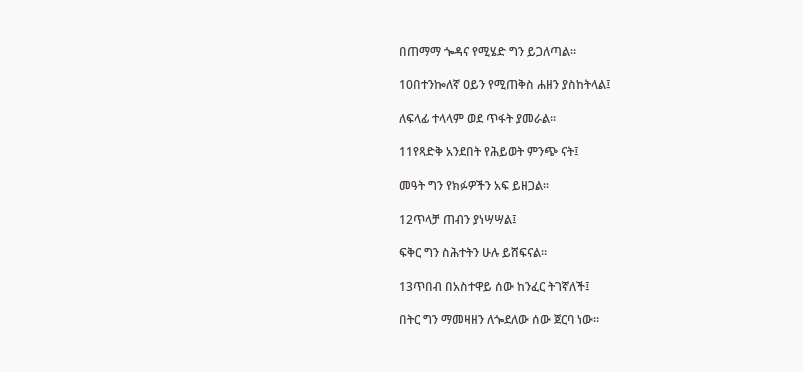በጠማማ ጐዳና የሚሄድ ግን ይጋለጣል።

10በተንኰለኛ ዐይን የሚጠቅስ ሐዘን ያስከትላል፤

ለፍላፊ ተላላም ወደ ጥፋት ያመራል።

11የጻድቅ አንደበት የሕይወት ምንጭ ናት፤

መዓት ግን የክፉዎችን አፍ ይዘጋል።

12ጥላቻ ጠብን ያነሣሣል፤

ፍቅር ግን ስሕተትን ሁሉ ይሸፍናል።

13ጥበብ በአስተዋይ ሰው ከንፈር ትገኛለች፤

በትር ግን ማመዛዘን ለጐደለው ሰው ጀርባ ነው።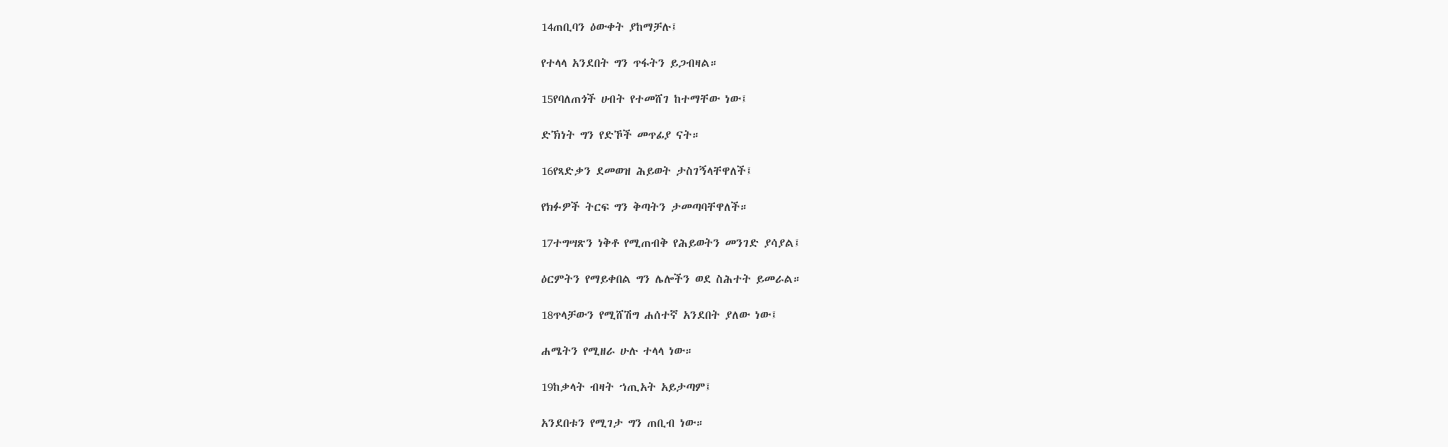14ጠቢባን ዕውቀት ያከማቻሉ፤

የተላላ አንደበት ግን ጥፋትን ይጋብዛል።

15የባለጠጎች ሀብት የተመሸገ ከተማቸው ነው፤

ድኽነት ግን የድኾች መጥፊያ ናት።

16የጻድቃን ደመወዝ ሕይወት ታስገኝላቸዋለች፤

የክፉዎች ትርፍ ግን ቅጣትን ታመጣባቸዋለች።

17ተግሣጽን ነቅቶ የሚጠብቅ የሕይወትን መንገድ ያሳያል፤

ዕርምትን የማይቀበል ግን ሌሎችን ወደ ስሕተት ይመራል።

18ጥላቻውን የሚሸሽግ ሐሰተኛ አንደበት ያለው ነው፤

ሐሜትን የሚዘራ ሁሉ ተላላ ነው።

19ከቃላት ብዛት ኀጢአት አይታጣም፤

አንደበቱን የሚገታ ግን ጠቢብ ነው።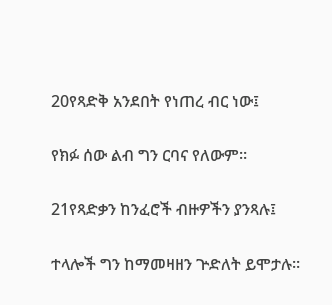20የጻድቅ አንደበት የነጠረ ብር ነው፤

የክፉ ሰው ልብ ግን ርባና የለውም።

21የጻድቃን ከንፈሮች ብዙዎችን ያንጻሉ፤

ተላሎች ግን ከማመዛዘን ጕድለት ይሞታሉ።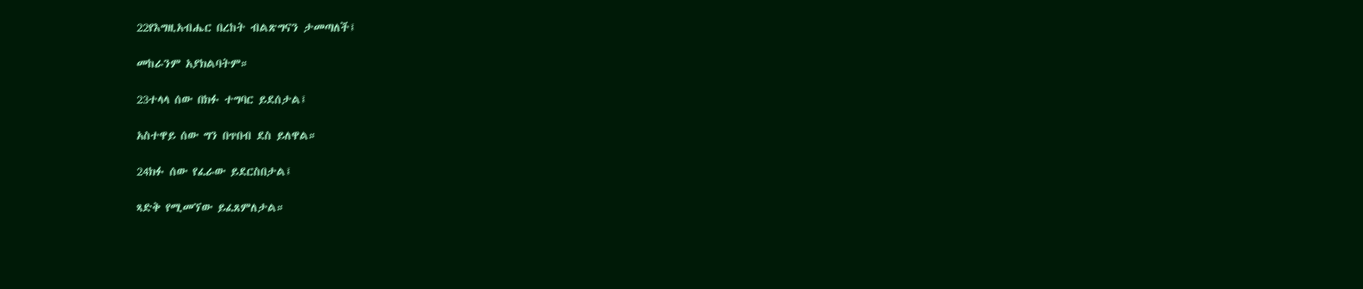22የእግዚአብሔር በረከት ብልጽግናን ታመጣለች፤

መከራንም አያክልባትም።

23ተላላ ሰው በክፉ ተግባር ይደሰታል፤

አስተዋይ ሰው ግን በጥበብ ደስ ይለዋል።

24ክፉ ሰው የፈራው ይደርስበታል፤

ጻድቅ የሚመኘው ይፈጸምለታል።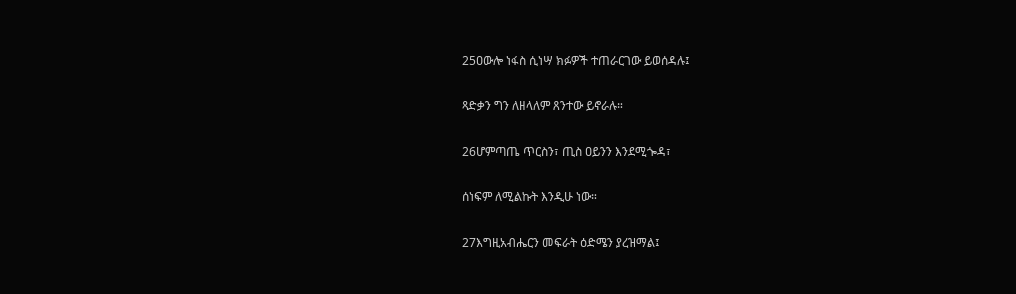25ዐውሎ ነፋስ ሲነሣ ክፉዎች ተጠራርገው ይወሰዳሉ፤

ጻድቃን ግን ለዘላለም ጸንተው ይኖራሉ።

26ሆምጣጤ ጥርስን፣ ጢስ ዐይንን እንደሚጐዳ፣

ሰነፍም ለሚልኩት እንዲሁ ነው።

27እግዚአብሔርን መፍራት ዕድሜን ያረዝማል፤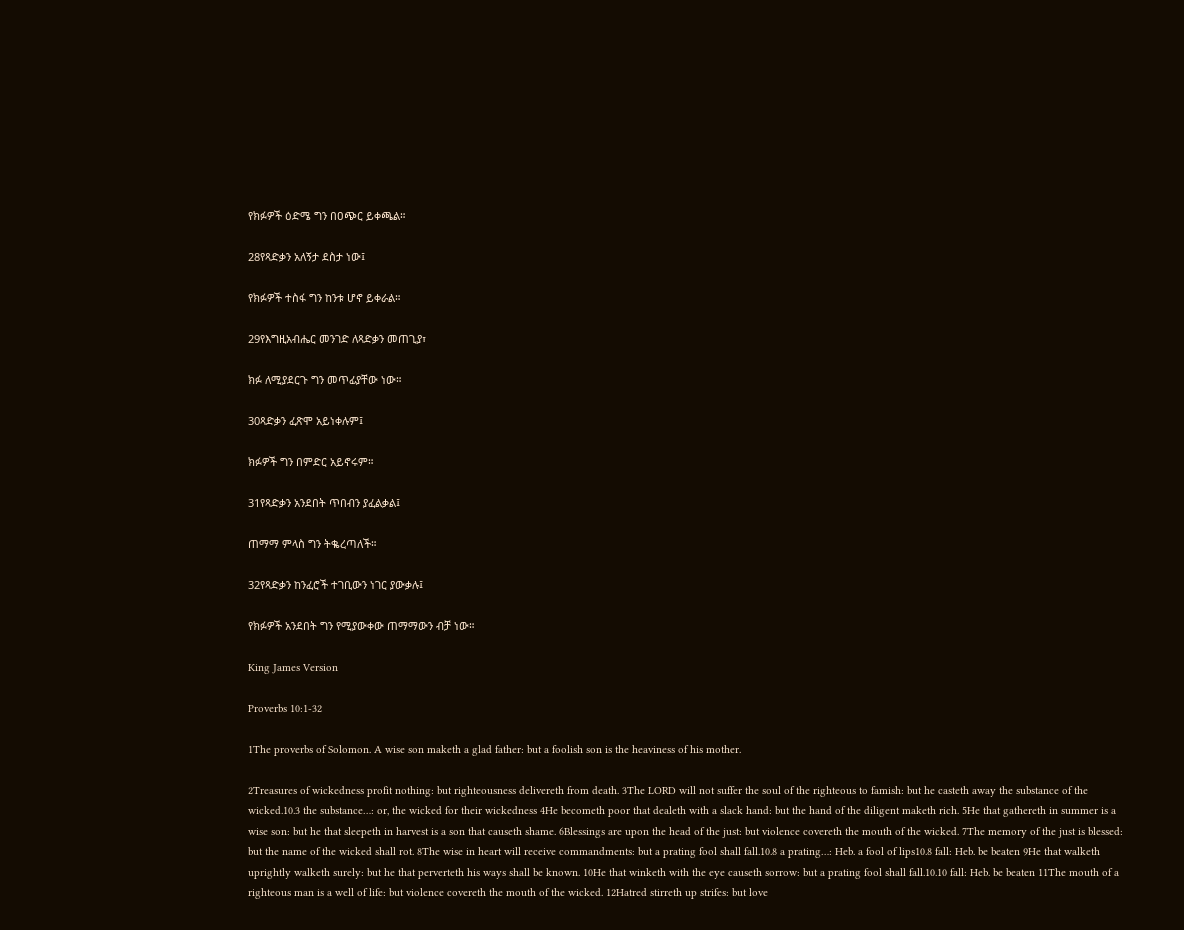የክፉዎች ዕድሜ ግን በዐጭር ይቀጫል።

28የጻድቃን አለኝታ ደስታ ነው፤

የክፉዎች ተስፋ ግን ከንቱ ሆኖ ይቀራል።

29የእግዚአብሔር መንገድ ለጻድቃን መጠጊያ፣

ክፉ ለሚያደርጉ ግን መጥፊያቸው ነው።

30ጻድቃን ፈጽሞ አይነቀሉም፤

ክፉዎች ግን በምድር አይኖሩም።

31የጻድቃን አንደበት ጥበብን ያፈልቃል፤

ጠማማ ምላስ ግን ትቈረጣለች።

32የጻድቃን ከንፈሮች ተገቢውን ነገር ያውቃሉ፤

የክፉዎች አንደበት ግን የሚያውቀው ጠማማውን ብቻ ነው።

King James Version

Proverbs 10:1-32

1The proverbs of Solomon. A wise son maketh a glad father: but a foolish son is the heaviness of his mother.

2Treasures of wickedness profit nothing: but righteousness delivereth from death. 3The LORD will not suffer the soul of the righteous to famish: but he casteth away the substance of the wicked.10.3 the substance…: or, the wicked for their wickedness 4He becometh poor that dealeth with a slack hand: but the hand of the diligent maketh rich. 5He that gathereth in summer is a wise son: but he that sleepeth in harvest is a son that causeth shame. 6Blessings are upon the head of the just: but violence covereth the mouth of the wicked. 7The memory of the just is blessed: but the name of the wicked shall rot. 8The wise in heart will receive commandments: but a prating fool shall fall.10.8 a prating…: Heb. a fool of lips10.8 fall: Heb. be beaten 9He that walketh uprightly walketh surely: but he that perverteth his ways shall be known. 10He that winketh with the eye causeth sorrow: but a prating fool shall fall.10.10 fall: Heb. be beaten 11The mouth of a righteous man is a well of life: but violence covereth the mouth of the wicked. 12Hatred stirreth up strifes: but love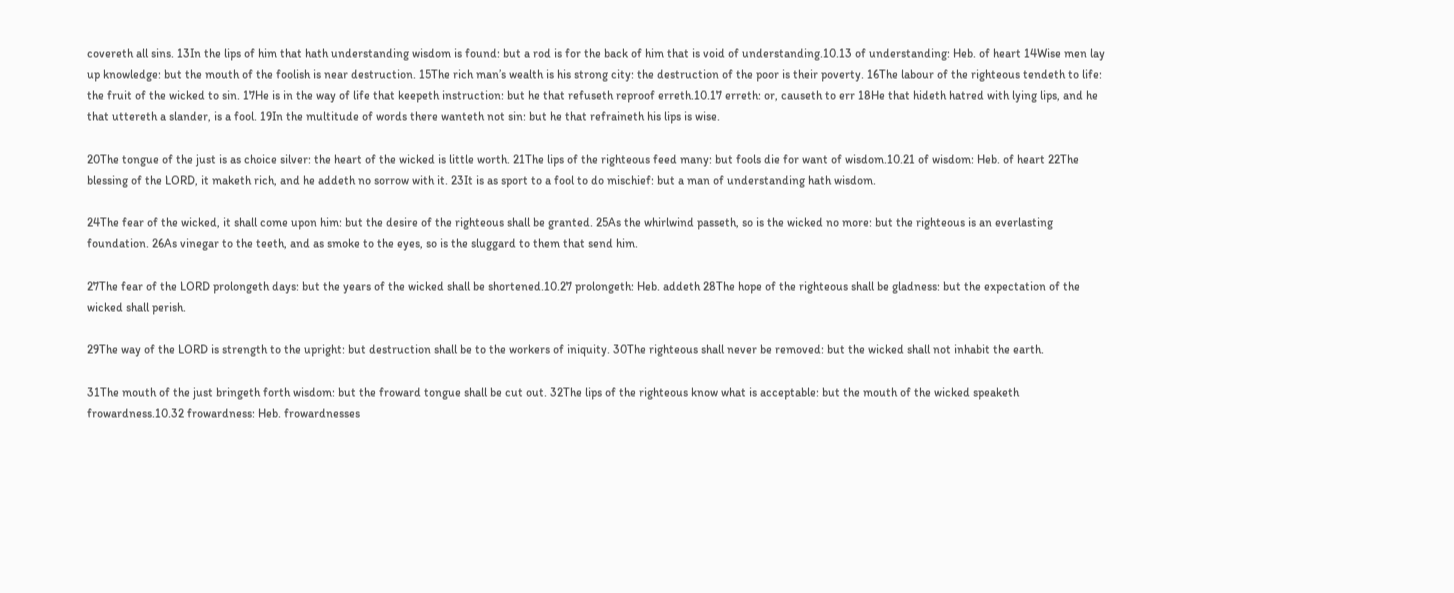covereth all sins. 13In the lips of him that hath understanding wisdom is found: but a rod is for the back of him that is void of understanding.10.13 of understanding: Heb. of heart 14Wise men lay up knowledge: but the mouth of the foolish is near destruction. 15The rich man’s wealth is his strong city: the destruction of the poor is their poverty. 16The labour of the righteous tendeth to life: the fruit of the wicked to sin. 17He is in the way of life that keepeth instruction: but he that refuseth reproof erreth.10.17 erreth: or, causeth to err 18He that hideth hatred with lying lips, and he that uttereth a slander, is a fool. 19In the multitude of words there wanteth not sin: but he that refraineth his lips is wise.

20The tongue of the just is as choice silver: the heart of the wicked is little worth. 21The lips of the righteous feed many: but fools die for want of wisdom.10.21 of wisdom: Heb. of heart 22The blessing of the LORD, it maketh rich, and he addeth no sorrow with it. 23It is as sport to a fool to do mischief: but a man of understanding hath wisdom.

24The fear of the wicked, it shall come upon him: but the desire of the righteous shall be granted. 25As the whirlwind passeth, so is the wicked no more: but the righteous is an everlasting foundation. 26As vinegar to the teeth, and as smoke to the eyes, so is the sluggard to them that send him.

27The fear of the LORD prolongeth days: but the years of the wicked shall be shortened.10.27 prolongeth: Heb. addeth 28The hope of the righteous shall be gladness: but the expectation of the wicked shall perish.

29The way of the LORD is strength to the upright: but destruction shall be to the workers of iniquity. 30The righteous shall never be removed: but the wicked shall not inhabit the earth.

31The mouth of the just bringeth forth wisdom: but the froward tongue shall be cut out. 32The lips of the righteous know what is acceptable: but the mouth of the wicked speaketh frowardness.10.32 frowardness: Heb. frowardnesses